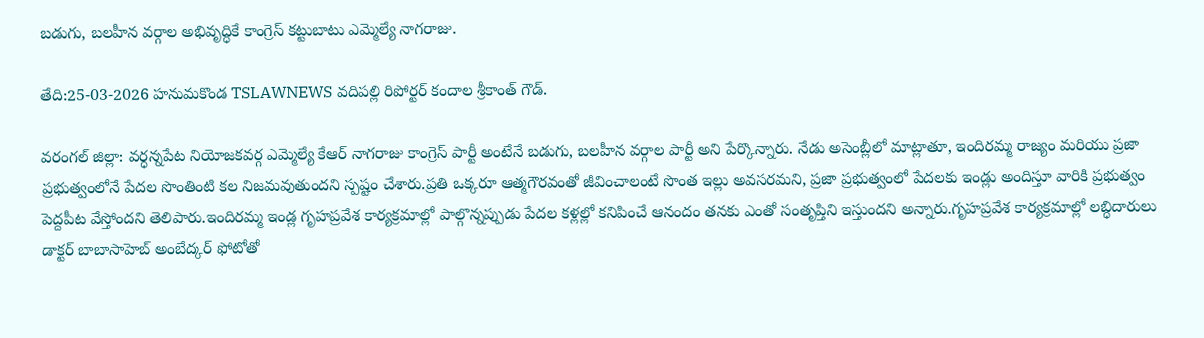బడుగు, బలహీన వర్గాల అభివృద్ధికే కాంగ్రెస్ కట్టుబాటు ఎమ్మెల్యే నాగరాజు.

తేది:25-03-2026 హనుమకొండ TSLAWNEWS వదిపల్లి రిపోర్టర్ కందాల శ్రీకాంత్ గౌడ్.

వరంగల్ జిల్లా: వర్ధన్నపేట నియోజకవర్గ ఎమ్మెల్యే కేఆర్ నాగరాజు కాంగ్రెస్ పార్టీ అంటేనే బడుగు, బలహీన వర్గాల పార్టీ అని పేర్కొన్నారు. నేడు అసెంబ్లీలో మాట్లాతూ, ఇందిరమ్మ రాజ్యం మరియు ప్రజా ప్రభుత్వంలోనే పేదల సొంతింటి కల నిజమవుతుందని స్పష్టం చేశారు.ప్రతి ఒక్కరూ ఆత్మగౌరవంతో జీవించాలంటే సొంత ఇల్లు అవసరమని, ప్రజా ప్రభుత్వంలో పేదలకు ఇండ్లు అందిస్తూ వారికి ప్రభుత్వం పెద్దపీట వేస్తోందని తెలిపారు.ఇందిరమ్మ ఇండ్ల గృహప్రవేశ కార్యక్రమాల్లో పాల్గొన్నప్పుడు పేదల కళ్లల్లో కనిపించే ఆనందం తనకు ఎంతో సంతృప్తిని ఇస్తుందని అన్నారు.గృహప్రవేశ కార్యక్రమాల్లో లబ్ధిదారులు డాక్టర్ బాబాసాహెబ్ అంబేద్కర్ ఫోటోతో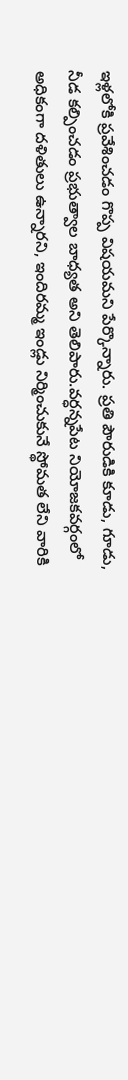ఇళ్లలోకి ప్రవేశించడం గొప్ప విషయమని పేర్కొన్నారు. ప్రతి పౌరుడికి కూడు, గూడు, నీడ కల్పించడం ప్రభుత్వాల బాధ్యత అని తెలిపారు.వర్ధన్నపేట నియోజకవర్గంలో అధికంగా దళితులు ఉన్నారని, ఇందిరమ్మ ఇండ్లు నిర్మించుకునే స్థోమత లేని వారికి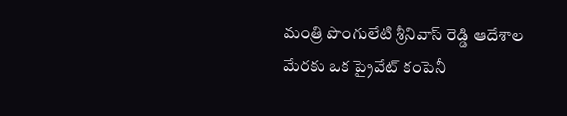మంత్రి పొంగులేటి శ్రీనివాస్ రెడ్డి ఆదేశాల మేరకు ఒక ప్రైవేట్ కంపెనీ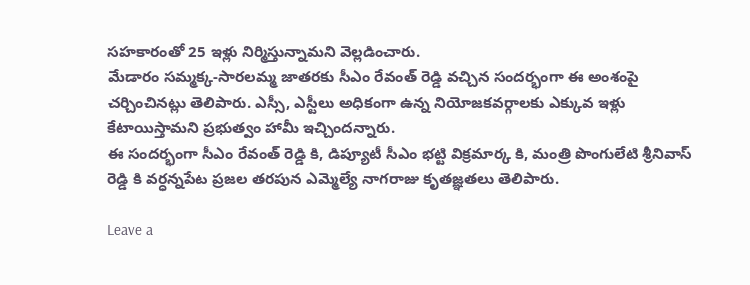సహకారంతో 25 ఇళ్లు నిర్మిస్తున్నామని వెల్లడించారు.
మేడారం సమ్మక్క-సారలమ్మ జాతరకు సీఎం రేవంత్ రెడ్డి వచ్చిన సందర్భంగా ఈ అంశంపై చర్చించినట్లు తెలిపారు. ఎస్సీ, ఎస్టీలు అధికంగా ఉన్న నియోజకవర్గాలకు ఎక్కువ ఇళ్లు కేటాయిస్తామని ప్రభుత్వం హామీ ఇచ్చిందన్నారు.
ఈ సందర్భంగా సీఎం రేవంత్ రెడ్డి కి, డిప్యూటీ సీఎం భట్టి విక్రమార్క కి, మంత్రి పొంగులేటి శ్రీనివాస్ రెడ్డి కి వర్ధన్నపేట ప్రజల తరపున ఎమ్మెల్యే నాగరాజు కృతజ్ఞతలు తెలిపారు.

Leave a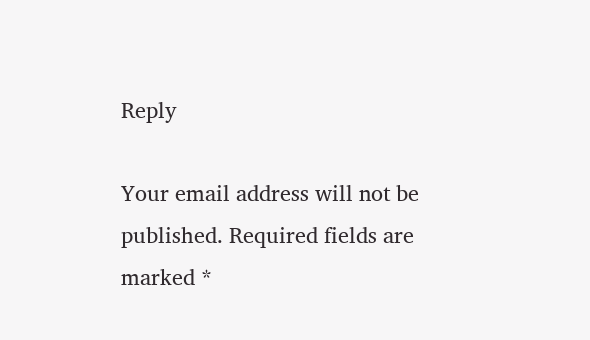Reply

Your email address will not be published. Required fields are marked *